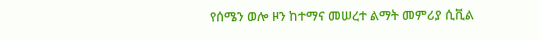የሰሜን ወሎ ዞን ከተማና መሠረተ ልማት መምሪያ ሲቪል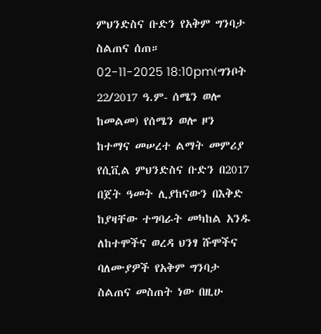ምህንድስና ቡድን የአቅም ግንባታ ስልጠና ሰጠ።
02-11-2025 18:10pm(ግንቦት 22/2017 ዓ.ም- ሰሜን ወሎ ከመልመ) የሰሜን ወሎ ዞን ከተማና መሠረተ ልማት መምሪያ የሲቪል ምህንድስና ቡድን በ2017 በጀት ዓመት ሊያከናውን በእቅድ ከያዛቸው ተግባራት መካከል አንዱ ለከተሞችና ወረዳ ህንፃ ሹሞችና ባለሙያዎች የአቅም ግንባታ ስልጠና መስጠት ነው በዚሁ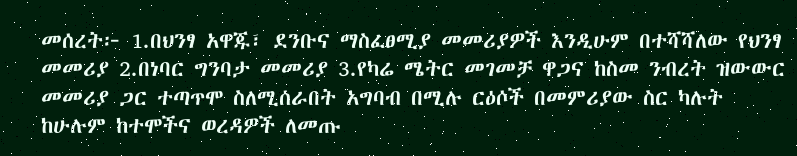መሰረት፦ 1.በህንፃ አዋጁ፣ ደንቡና ማስፈፀሚያ መመሪያዎች እንዲሁም በተሻሻለው የህንፃ መመሪያ 2.በነባር ግንባታ መመሪያ 3.የካሬ ሜትር መገመቻ ዋጋና ከስመ ንብረት ዝውውር መመሪያ ጋር ተጣጥሞ ስለሚሰራበት አግባብ በሚሉ ርዕሶች በመምሪያው ስር ካሉት ከሁሉም ከተሞችና ወረዳዎች ለመጡ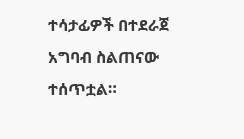ተሳታፊዎች በተደራጀ አግባብ ስልጠናው ተሰጥቷል።